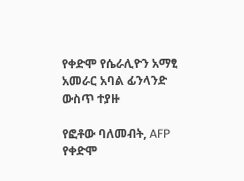የቀድሞ የሴራሊዮን አማፂ አመራር አባል ፊንላንድ ውስጥ ተያዙ

የፎቶው ባለመብት, AFP
የቀድሞ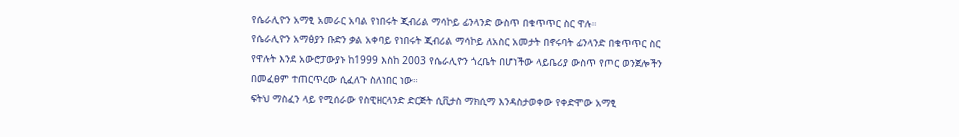የሴራሊዮን አማፂ አመራር አባል የነበሩት ጂብሪል ማሳኮይ ፊንላንድ ውስጥ በቁጥጥር ስር ዋሉ።
የሴራሊዮን አማፅያን ቡድን ቃል አቀባይ የነበሩት ጂብሪል ማሳኮይ ለአስር አመታት በኖሩባት ፊንላንድ በቁጥጥር ስር የዋሉት እንደ አውሮፓውያኑ ከ1999 እስከ 2003 የሴራሊዮን ጎረቤት በሆነችው ላይቤሪያ ውስጥ የጦር ወንጀሎችን በመፈፀም ተጠርጥረው ሲፈለጉ ስለነበር ነው።
ፍትህ ማስፈን ላይ የሚሰራው የስዊዘርላንድ ድርጅት ሲቪታስ ማክሲማ እንዳስታወቀው የቀድሞው አማፂ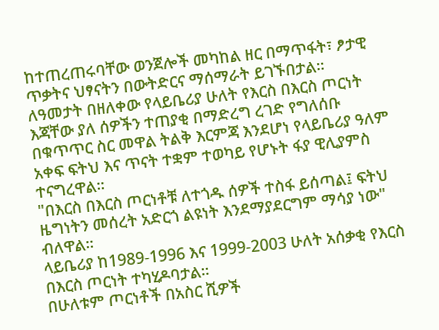ከተጠረጠሩባቸው ወንጀሎች መካከል ዘር በማጥፋት፣ ፆታዊ ጥቃትና ህፃናትን በውትድርና ማሰማራት ይገኙበታል።
ለዓመታት በዘለቀው የላይቤሪያ ሁለት የእርስ በእርስ ጦርነት እጃቸው ያለ ሰዎችን ተጠያቂ በማድረግ ረገድ የግለሰቡ በቁጥጥር ስር መዋል ትልቅ እርምጃ እንደሆነ የላይቤሪያ ዓለም አቀፍ ፍትህ እና ጥናት ተቋም ተወካይ የሆኑት ፋያ ዊሊያምስ ተናግረዋል።
"በእርስ በእርስ ጦርነቶቹ ለተጎዱ ሰዎች ተስፋ ይሰጣል፤ ፍትህ ዜግነትን መሰረት አድርጎ ልዩነት እንደማያደርግም ማሳያ ነው" ብለዋል።
ላይቤሪያ ከ1989-1996 እና 1999-2003 ሁለት አሰቃቂ የእርስ በእርስ ጦርነት ተካሂዶባታል።
በሁለቱም ጦርነቶች በአስር ሺዎች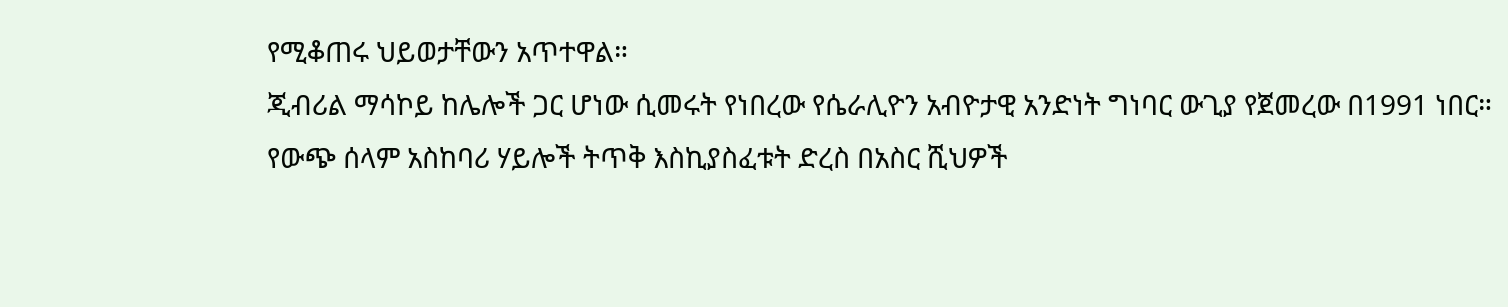የሚቆጠሩ ህይወታቸውን አጥተዋል።
ጂብሪል ማሳኮይ ከሌሎች ጋር ሆነው ሲመሩት የነበረው የሴራሊዮን አብዮታዊ አንድነት ግነባር ውጊያ የጀመረው በ1991 ነበር።
የውጭ ሰላም አስከባሪ ሃይሎች ትጥቅ እስኪያስፈቱት ድረስ በአስር ሺህዎች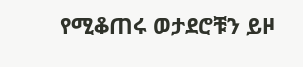የሚቆጠሩ ወታደሮቹን ይዞ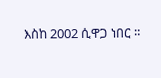እስከ 2002 ሲዋጋ ነበር ።